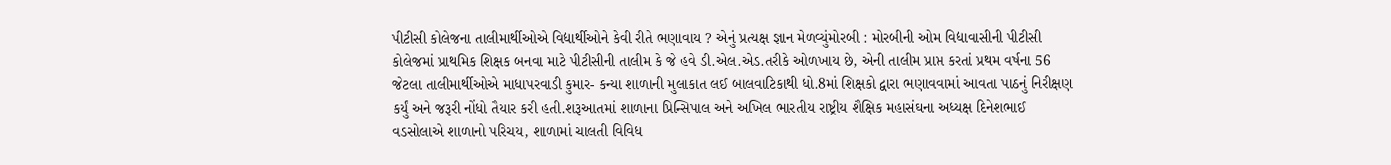પીટીસી કોલેજના તાલીમાર્થીઓએ વિદ્યાર્થીઓને કેવી રીતે ભણાવાય ? એનું પ્રત્યક્ષ જ્ઞાન મેળવ્યુંમોરબી : મોરબીની ઓમ વિદ્યાવાસીની પીટીસી કોલેજમાં પ્રાથમિક શિક્ષક બનવા માટે પીટીસીની તાલીમ કે જે હવે ડી.એલ.એડ.તરીકે ઓળખાય છે, એની તાલીમ પ્રાપ્ત કરતાં પ્રથમ વર્ષના 56 જેટલા તાલીમાર્થીઓએ માધાપરવાડી કુમાર- કન્યા શાળાની મુલાકાત લઈ બાલવાટિકાથી ધો.8માં શિક્ષકો દ્વારા ભણાવવામાં આવતા પાઠનું નિરીક્ષણ કર્યું અને જરૂરી નોંધો તૈયાર કરી હતી.શરૂઆતમાં શાળાના પ્રિન્સિપાલ અને અખિલ ભારતીય રાષ્ટ્રીય શૈક્ષિક મહાસંઘના અધ્યક્ષ દિનેશભાઈ વડસોલાએ શાળાનો પરિચય, શાળામાં ચાલતી વિવિધ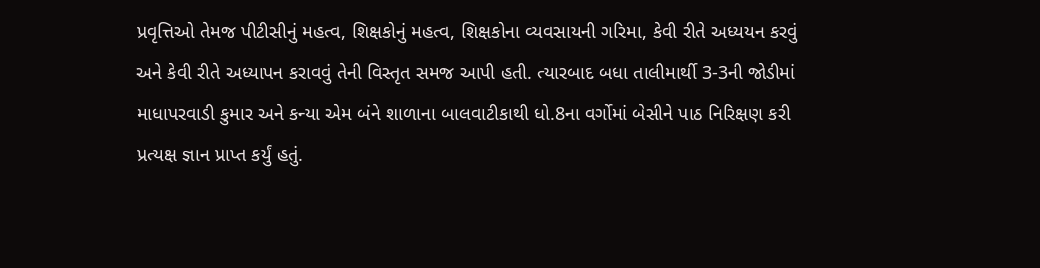પ્રવૃત્તિઓ તેમજ પીટીસીનું મહત્વ, શિક્ષકોનું મહત્વ, શિક્ષકોના વ્યવસાયની ગરિમા, કેવી રીતે અધ્યયન કરવું અને કેવી રીતે અધ્યાપન કરાવવું તેની વિસ્તૃત સમજ આપી હતી. ત્યારબાદ બધા તાલીમાર્થી 3-3ની જોડીમાં માધાપરવાડી કુમાર અને કન્યા એમ બંને શાળાના બાલવાટીકાથી ધો.8ના વર્ગોમાં બેસીને પાઠ નિરિક્ષણ કરી પ્રત્યક્ષ જ્ઞાન પ્રાપ્ત કર્યું હતું.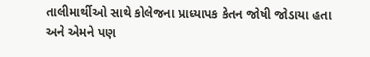તાલીમાર્થીઓ સાથે કોલેજના પ્રાધ્યાપક કેતન જોષી જોડાયા હતા અને એમને પણ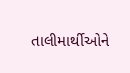તાલીમાર્થીઓને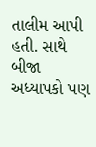તાલીમ આપી હતી. સાથે બીજા અધ્યાપકો પણ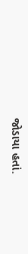જોડાયા હતાં.